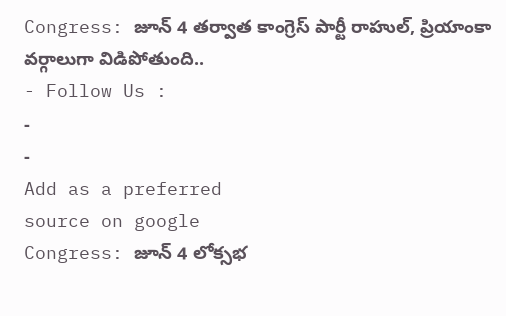Congress: జూన్ 4 తర్వాత కాంగ్రెస్ పార్టీ రాహుల్, ప్రియాంకా వర్గాలుగా విడిపోతుంది..
- Follow Us :
-
-
Add as a preferred
source on google
Congress: జూన్ 4 లోక్సభ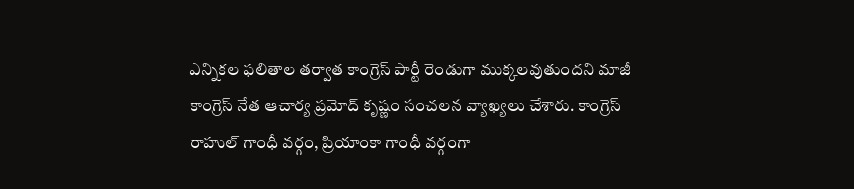ఎన్నికల ఫలితాల తర్వాత కాంగ్రెస్ పార్టీ రెండుగా ముక్కలవుతుందని మాజీ కాంగ్రెస్ నేత ఆచార్య ప్రమోద్ కృష్ణం సంచలన వ్యాఖ్యలు చేశారు. కాంగ్రెస్ రాహుల్ గాంధీ వర్గం, ప్రియాంకా గాంధీ వర్గంగా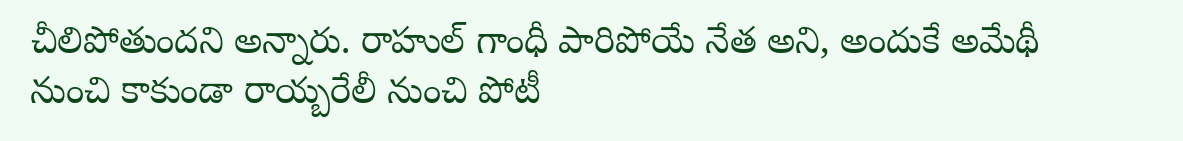చీలిపోతుందని అన్నారు. రాహుల్ గాంధీ పారిపోయే నేత అని, అందుకే అమేథీ నుంచి కాకుండా రాయ్బరేలీ నుంచి పోటీ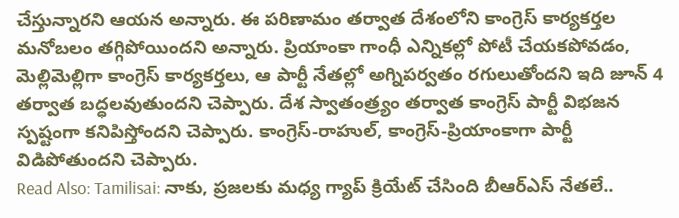చేస్తున్నారని ఆయన అన్నారు. ఈ పరిణామం తర్వాత దేశంలోని కాంగ్రెస్ కార్యకర్తల మనోబలం తగ్గిపోయిందని అన్నారు. ప్రియాంకా గాంధీ ఎన్నికల్లో పోటీ చేయకపోవడం, మెల్లిమెల్లిగా కాంగ్రెస్ కార్యకర్తలు, ఆ పార్టీ నేతల్లో అగ్నిపర్వతం రగులుతోందని ఇది జూన్ 4 తర్వాత బద్ధలవుతుందని చెప్పారు. దేశ స్వాతంత్ర్యం తర్వాత కాంగ్రెస్ పార్టీ విభజన స్పష్టంగా కనిపిస్తోందని చెప్పారు. కాంగ్రెస్-రాహుల్, కాంగ్రెస్-ప్రియాంకాగా పార్టీ విడిపోతుందని చెప్పారు.
Read Also: Tamilisai: నాకు, ప్రజలకు మధ్య గ్యాప్ క్రియేట్ చేసింది బీఆర్ఎస్ నేతలే..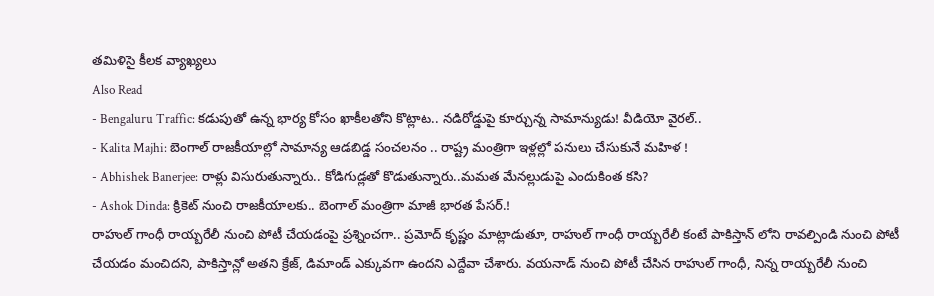తమిళిసై కీలక వ్యాఖ్యలు
Also Read
- Bengaluru Traffic: కడుపుతో ఉన్న భార్య కోసం ఖాకీలతోని కొట్లాట.. నడిరోడ్డుపై కూర్చున్న సామాన్యుడు! వీడియో వైరల్..
- Kalita Majhi: బెంగాల్ రాజకీయాల్లో సామాన్య ఆడబిడ్డ సంచలనం .. రాష్ట్ర మంత్రిగా ఇళ్లల్లో పనులు చేసుకునే మహిళ !
- Abhishek Banerjee: రాళ్లు విసురుతున్నారు.. కోడిగుడ్లతో కొడుతున్నారు..మమత మేనల్లుడుపై ఎందుకింత కసి?
- Ashok Dinda: క్రికెట్ నుంచి రాజకీయాలకు.. బెంగాల్ మంత్రిగా మాజీ భారత పేసర్.!
రాహుల్ గాంధీ రాయ్బరేలీ నుంచి పోటీ చేయడంపై ప్రశ్నించగా.. ప్రమోద్ కృష్ణం మాట్లాడుతూ, రాహుల్ గాంధీ రాయ్బరేలీ కంటే పాకిస్తాన్ లోని రావల్పిండి నుంచి పోటీ చేయడం మంచిదని, పాకిస్తాన్లో అతని క్రేజ్, డిమాండ్ ఎక్కువగా ఉందని ఎద్దేవా చేశారు. వయనాడ్ నుంచి పోటీ చేసిన రాహుల్ గాంధీ, నిన్న రాయ్బరేలీ నుంచి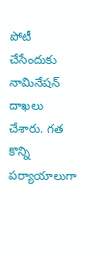పోటీ చేసేందుకు నామినేషన్ దాఖలు చేశారు. గత కొన్ని పర్యాయాలుగా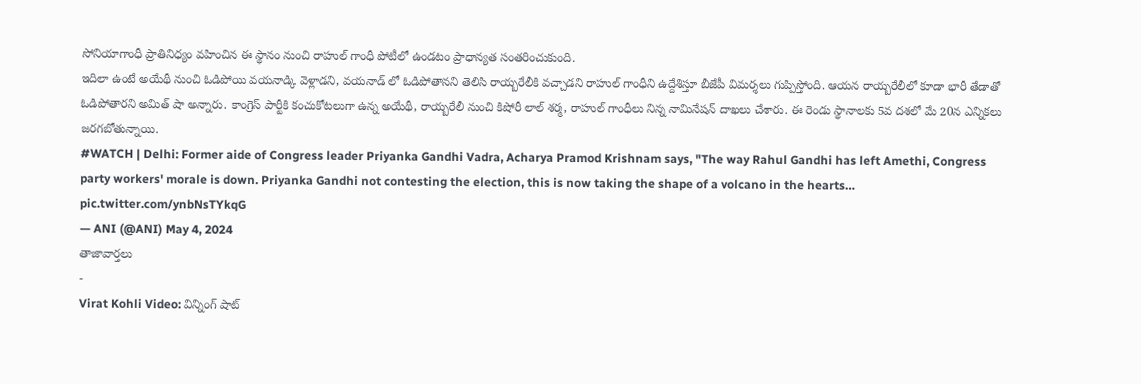సోనియాగాంధీ ప్రాతినిధ్యం వహించిన ఈ స్థానం నుంచి రాహుల్ గాంధీ పోటీలో ఉండటం ప్రాధాన్యత సంతరించుకుంది.
ఇదిలా ఉంటే అయేథీ నుంచి ఓడిపోయి వయనాడ్కి వెళ్లాడని, వయనాడ్ లో ఓడిపోతానని తెలిసి రాయ్బరేలీకి వచ్చాడని రాహుల్ గాంధీని ఉద్దేశిస్తూ బీజేపీ విమర్శలు గుప్పిస్తోంది. ఆయన రాయ్బరేలీలో కూడా భారీ తేడాతో ఓడిపోతారని అమిత్ షా అన్నారు. కాంగ్రెస్ పార్టీకి కంచుకోటలుగా ఉన్న అయేథీ, రాయ్బరేలీ నుంచి కిషోరీ లాల్ శర్మ, రాహుల్ గాంధీలు నిన్న నామినేషన్ దాఖలు చేశారు. ఈ రెండు స్థానాలకు 5వ దశలో మే 20న ఎన్నికలు జరగబోతున్నాయి.
#WATCH | Delhi: Former aide of Congress leader Priyanka Gandhi Vadra, Acharya Pramod Krishnam says, "The way Rahul Gandhi has left Amethi, Congress party workers' morale is down. Priyanka Gandhi not contesting the election, this is now taking the shape of a volcano in the hearts… pic.twitter.com/ynbNsTYkqG
— ANI (@ANI) May 4, 2024
తాజావార్తలు
-
Virat Kohli Video: విన్నింగ్ షాట్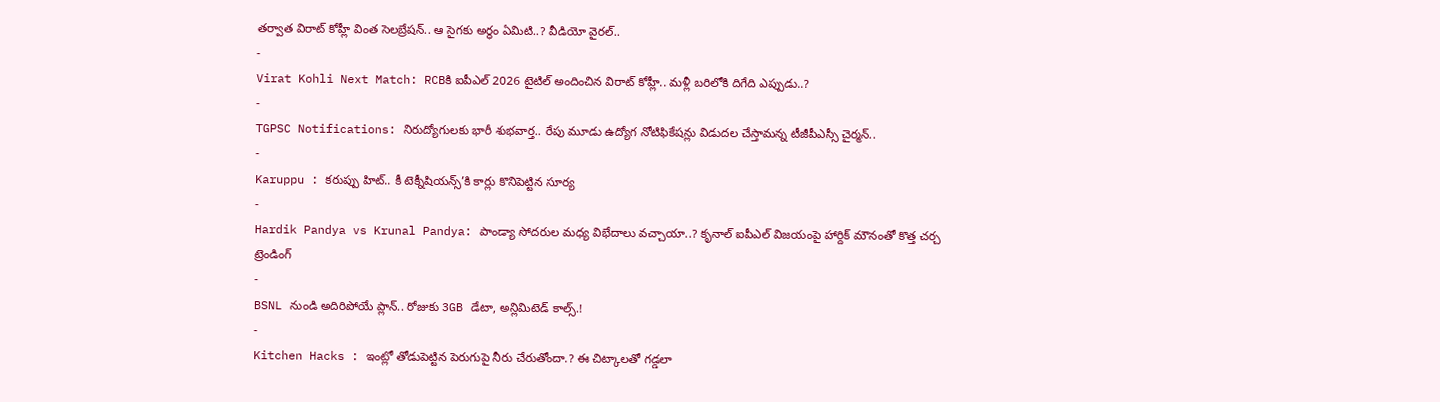తర్వాత విరాట్ కోహ్లీ వింత సెలబ్రేషన్.. ఆ సైగకు అర్థం ఏమిటి..? వీడియో వైరల్..
-
Virat Kohli Next Match: RCBకి ఐపీఎల్ 2026 టైటిల్ అందించిన విరాట్ కోహ్లీ.. మళ్లీ బరిలోకి దిగేది ఎప్పుడు..?
-
TGPSC Notifications: నిరుద్యోగులకు భారీ శుభవార్త.. రేపు మూడు ఉద్యోగ నోటిఫికేషన్లు విడుదల చేస్తామన్న టీజీపీఎస్సీ చైర్మన్..
-
Karuppu : కరుప్పు హిట్.. కీ టెక్నీషియన్స్’కి కార్లు కొనిపెట్టిన సూర్య
-
Hardik Pandya vs Krunal Pandya: పాండ్యా సోదరుల మధ్య విభేదాలు వచ్చాయా..? కృనాల్ ఐపీఎల్ విజయంపై హార్దిక్ మౌనంతో కొత్త చర్చ
ట్రెండింగ్
-
BSNL నుండి అదిరిపోయే ప్లాన్.. రోజుకు 3GB డేటా, అన్లిమిటెడ్ కాల్స్.!
-
Kitchen Hacks : ఇంట్లో తోడుపెట్టిన పెరుగుపై నీరు చేరుతోందా.? ఈ చిట్కాలతో గడ్డలా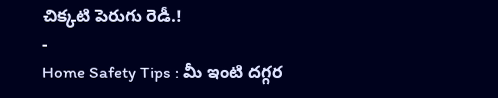చిక్కటి పెరుగు రెడీ.!
-
Home Safety Tips : మీ ఇంటి దగ్గర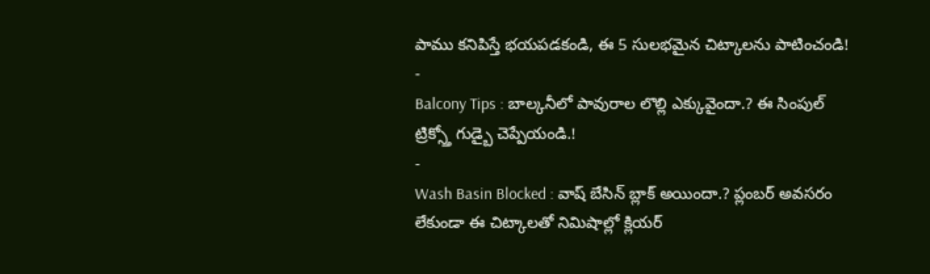పాము కనిపిస్తే భయపడకండి, ఈ 5 సులభమైన చిట్కాలను పాటించండి!
-
Balcony Tips : బాల్కనీలో పావురాల లొల్లి ఎక్కువైందా.? ఈ సింపుల్ ట్రిక్స్తో గుడ్బై చెప్పేయండి.!
-
Wash Basin Blocked : వాష్ బేసిన్ బ్లాక్ అయిందా.? ప్లంబర్ అవసరం లేకుండా ఈ చిట్కాలతో నిమిషాల్లో క్లియర్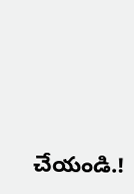చేయండి.!